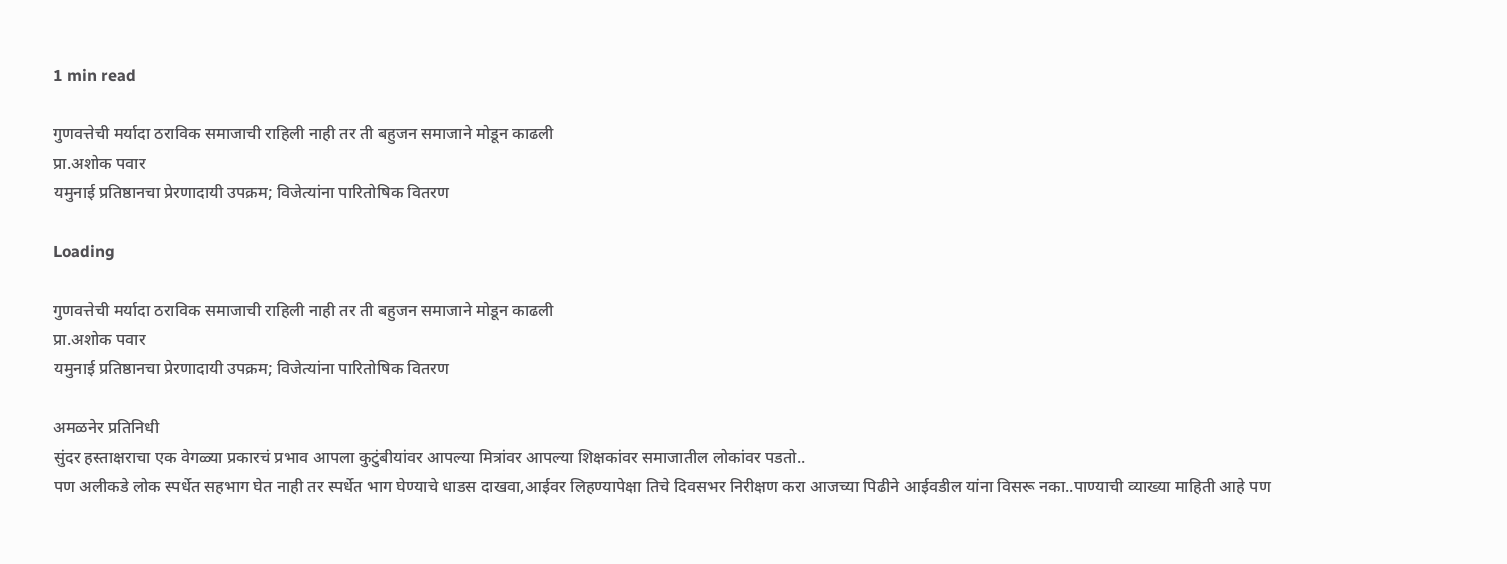1 min read

गुणवत्तेची मर्यादा ठराविक समाजाची राहिली नाही तर ती बहुजन समाजाने मोडून काढली
प्रा.अशोक पवार
यमुनाई प्रतिष्ठानचा प्रेरणादायी उपक्रम; विजेत्यांना पारितोषिक वितरण

Loading

गुणवत्तेची मर्यादा ठराविक समाजाची राहिली नाही तर ती बहुजन समाजाने मोडून काढली
प्रा.अशोक पवार
यमुनाई प्रतिष्ठानचा प्रेरणादायी उपक्रम; विजेत्यांना पारितोषिक वितरण

अमळनेर प्रतिनिधी
सुंदर हस्ताक्षराचा एक वेगळ्या प्रकारचं प्रभाव आपला कुटुंबीयांवर आपल्या मित्रांवर आपल्या शिक्षकांवर समाजातील लोकांवर पडतो..
पण अलीकडे लोक स्पर्धेत सहभाग घेत नाही तर स्पर्धेत भाग घेण्याचे धाडस दाखवा,आईवर लिहण्यापेक्षा तिचे दिवसभर निरीक्षण करा आजच्या पिढीने आईवडील यांना विसरू नका..पाण्याची व्याख्या माहिती आहे पण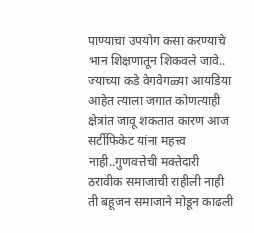पाण्याचा उपयोग कसा करण्याचे भान शिक्षणातून शिकवले जावे..
ज्याच्या कडे वेगवेगळ्या आयडिया आहेत त्याला जगात कोणत्याही क्षेत्रांत जावू शकतात कारण आज सर्टीफिकेट यांना महत्त्व नाही..गुणवत्तेची मक्तेदारी ठरावीक समाजाची राहीली नाही ती बहूजन समाजाने मोडून काढली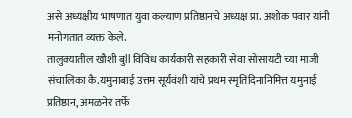असे अध्यक्षीय भाषणात युवा कल्याण प्रतिष्ठानचे अध्यक्ष प्रा. अशोक पवार यांनी मनोगतात व्यक्त केले.
तालुक्यातील खौशी बुll विविध कार्यकारी सहकारी सेवा सोसायटी च्या माजी संचालिका कै.यमुनाबाई उत्तम सूर्यवंशी यांचे प्रथम स्मृतिदिनानिमित्त यमुनाई प्रतिष्ठान, अमळनेर तर्फे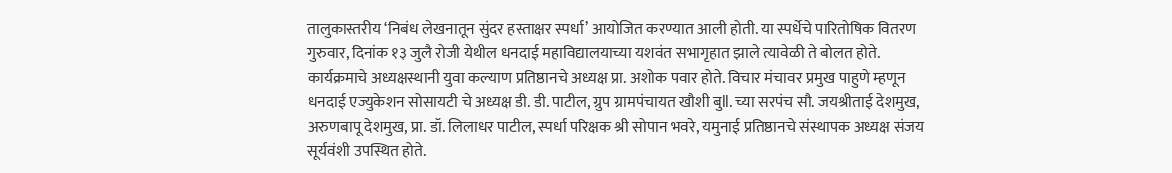तालुकास्तरीय ‘निबंध लेखनातून सुंदर हस्ताक्षर स्पर्धा’ आयोजित करण्यात आली होती. या स्पर्धेचे पारितोषिक वितरण गुरुवार, दिनांक १३ जुलै रोजी येथील धनदाई महाविद्यालयाच्या यशवंत सभागृहात झाले त्यावेळी ते बोलत होते. कार्यक्रमाचे अध्यक्षस्थानी युवा कल्याण प्रतिष्ठानचे अध्यक्ष प्रा. अशोक पवार होते. विचार मंचावर प्रमुख पाहुणे म्हणून धनदाई एज्युकेशन सोसायटी चे अध्यक्ष डी. डी. पाटील, ग्रुप ग्रामपंचायत खौशी बुll. च्या सरपंच सौ. जयश्रीताई देशमुख, अरुणबापू देशमुख, प्रा. डॉ. लिलाधर पाटील, स्पर्धा परिक्षक श्री सोपान भवरे, यमुनाई प्रतिष्ठानचे संस्थापक अध्यक्ष संजय सूर्यवंशी उपस्थित होते.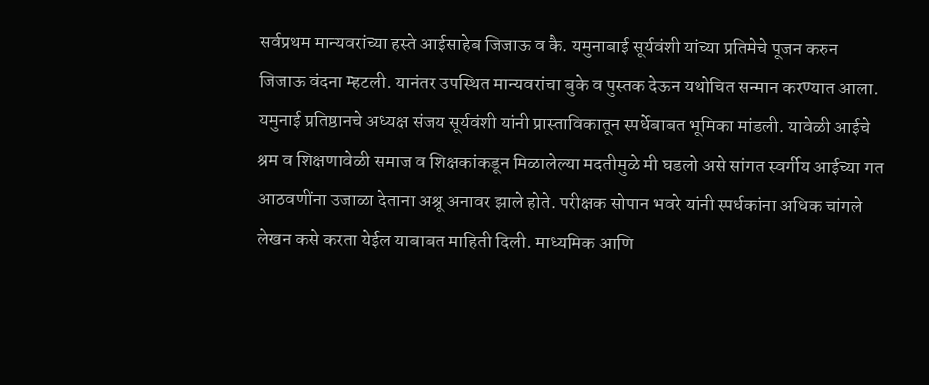सर्वप्रथम मान्यवरांच्या हस्ते आईसाहेब जिजाऊ व कै. यमुनाबाई सूर्यवंशी यांच्या प्रतिमेचे पूजन करुन जिजाऊ वंदना म्हटली. यानंतर उपस्थित मान्यवरांचा बुके व पुस्तक देऊन यथोचित सन्मान करण्यात आला.
यमुनाई प्रतिष्ठानचे अध्यक्ष संजय सूर्यवंशी यांनी प्रास्ताविकातून स्पर्धेबाबत भूमिका मांडली. यावेळी आईचे श्रम व शिक्षणावेळी समाज व शिक्षकांकडून मिळालेल्या मदतीमुळे मी घडलो असे सांगत स्वर्गीय आईच्या गत आठवणींना उजाळा देताना अश्रू अनावर झाले होते. परीक्षक सोपान भवरे यांनी स्पर्धकांना अधिक चांगले लेखन कसे करता येईल याबाबत माहिती दिली. माध्यमिक आणि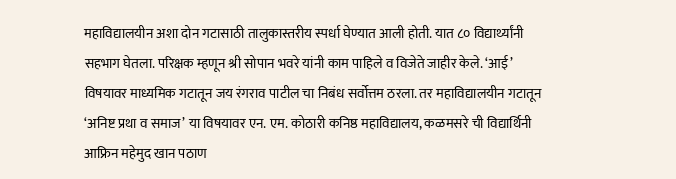महाविद्यालयीन अशा दोन गटासाठी तालुकास्तरीय स्पर्धा घेण्यात आली होती. यात ८० विद्यार्थ्यांनी सहभाग घेतला. परिक्षक म्हणून श्री सोपान भवरे यांनी काम पाहिले व विजेते जाहीर केले. ‘आई’ विषयावर माध्यमिक गटातून जय रंगराव पाटील चा निबंध सर्वोत्तम ठरला. तर महाविद्यालयीन गटातून ‘अनिष्ट प्रथा व समाज’ या विषयावर एन. एम. कोठारी कनिष्ठ महाविद्यालय, कळमसरे ची विद्यार्थिनी आफ्रिन महेमुद खान पठाण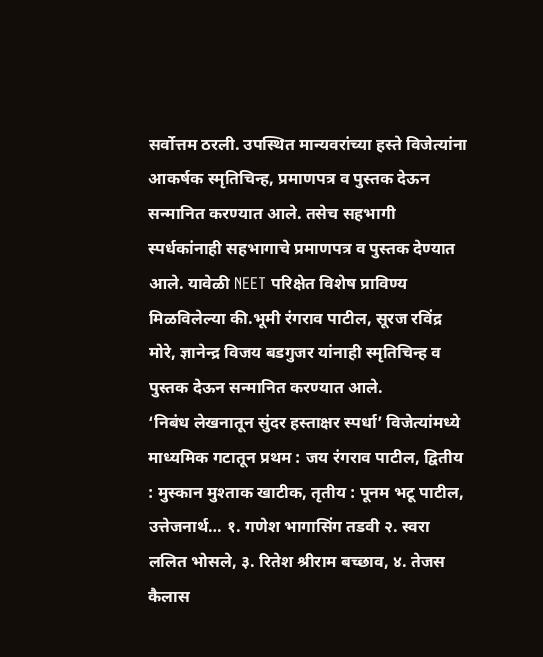सर्वोत्तम ठरली. उपस्थित मान्यवरांच्या हस्ते विजेत्यांना आकर्षक स्मृतिचिन्ह, प्रमाणपत्र व पुस्तक देऊन सन्मानित करण्यात आले. तसेच सहभागी स्पर्धकांनाही सहभागाचे प्रमाणपत्र व पुस्तक देण्यात आले. यावेळी NEET परिक्षेत विशेष प्राविण्य मिळविलेल्या की.भूमी रंगराव पाटील, सूरज रविंद्र मोरे, ज्ञानेन्द्र विजय बडगुजर यांनाही स्मृतिचिन्ह व पुस्तक देऊन सन्मानित करण्यात आले.
‘निबंध लेखनातून सुंदर हस्ताक्षर स्पर्धा’ विजेत्यांमध्ये माध्यमिक गटातून प्रथम : जय रंगराव पाटील, द्वितीय : मुस्कान मुश्ताक खाटीक, तृतीय : पूनम भटू पाटील, उत्तेजनार्थ… १. गणेश भागासिंग तडवी २. स्वरा ललित भोसले, ३. रितेश श्रीराम बच्छाव, ४. तेजस कैलास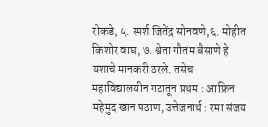रोकडे, ५. स्पर्श जितेंद्र सोनवणे,६. मोहीत किशोर वाघ, ७. श्वेता गौतम बैसाणे हे यशाचे मानकरी ठरले. तसेच महाविद्यालयीन गटातून प्रथम : आफ्रिन महेमुद खान पठाण, उत्तेजनार्थ : रमा संजय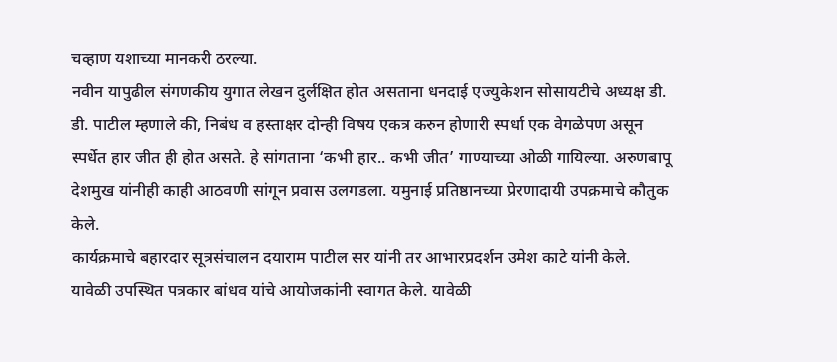चव्हाण यशाच्या मानकरी ठरल्या.
नवीन यापुढील संगणकीय युगात लेखन दुर्लक्षित होत असताना धनदाई एज्युकेशन सोसायटीचे अध्यक्ष डी. डी. पाटील म्हणाले की, निबंध व हस्ताक्षर दोन्ही विषय एकत्र करुन होणारी स्पर्धा एक वेगळेपण असून स्पर्धेत हार जीत ही होत असते. हे सांगताना ‘कभी हार.. कभी जीत’ गाण्याच्या ओळी गायिल्या. अरुणबापू देशमुख यांनीही काही आठवणी सांगून प्रवास उलगडला. यमुनाई प्रतिष्ठानच्या प्रेरणादायी उपक्रमाचे कौतुक केले.
कार्यक्रमाचे बहारदार सूत्रसंचालन दयाराम पाटील सर यांनी तर आभारप्रदर्शन उमेश काटे यांनी केले. यावेळी उपस्थित पत्रकार बांधव यांचे आयोजकांनी स्वागत केले. यावेळी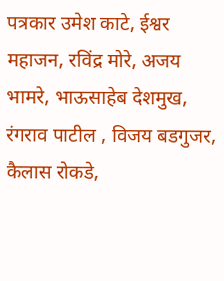पत्रकार उमेश काटे, ईश्वर महाजन, रविंद्र मोरे, अजय भामरे, भाऊसाहेब देशमुख, रंगराव पाटील , विजय बडगुजर, कैलास रोकडे,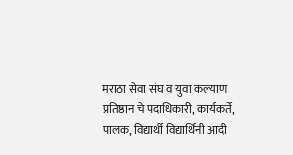मराठा सेवा संघ व युवा कल्याण प्रतिष्ठान चे पदाधिकारी, कार्यकर्ते, पालक, विद्यार्थी विद्यार्थिनी आदी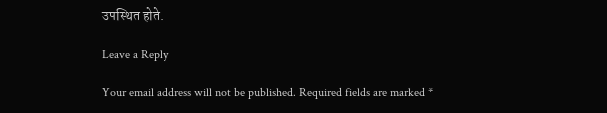उपस्थित होते.

Leave a Reply

Your email address will not be published. Required fields are marked *